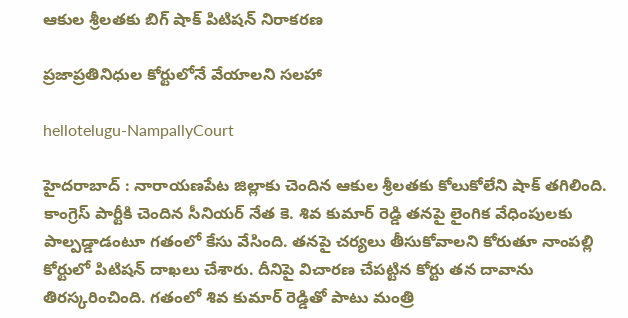ఆకుల శ్రీ‌ల‌తకు బిగ్ షాక్ పిటిష‌న్ నిరాక‌ర‌ణ

ప్రజాప్రతినిధుల కోర్టులోనే వేయాలని సలహా

hellotelugu-NampallyCourt

హైదరాబాద్ : నారాయ‌ణపేట జిల్లాకు చెందిన ఆకుల శ్రీ‌ల‌త‌కు కోలుకోలేని షాక్ త‌గిలింది. కాంగ్రెస్ పార్టీకి చెందిన సీనియ‌ర్ నేత కె. శివ కుమార్ రెడ్డి త‌న‌పై లైంగిక వేధింపుల‌కు పాల్ప‌డ్డాడంటూ గ‌తంలో కేసు వేసింది. త‌న‌పై చ‌ర్య‌లు తీసుకోవాల‌ని కోరుతూ నాంప‌ల్లి కోర్టులో పిటిష‌న్ దాఖ‌లు చేశారు. దీనిపై విచార‌ణ చేప‌ట్టిన కోర్టు త‌న దావాను తిర‌స్క‌రించింది. గ‌తంలో శివ కుమార్ రెడ్డితో పాటు మంత్రి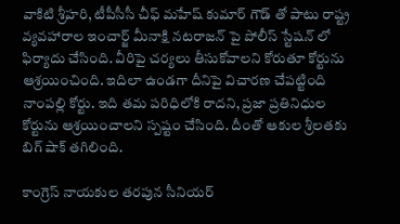వాకిటి శ్రీ‌హ‌రి, టీపీసీసీ చీఫ్ మ‌హేష్ కుమార్ గౌడ్ తో పాటు రాష్ట్ర వ్య‌వ‌హారాల ఇంచార్జ్ మీనాక్షి న‌ట‌రాజ‌న్ పై పోలీస్ స్టేష‌న్ లో ఫిర్యాదు చేసింది. వీరిపై చ‌ర్య‌లు తీసుకోవాల‌ని కోరుతూ కోర్టును ఆశ్ర‌యించింది. ఇదిలా ఉండ‌గా దీనిపై విచార‌ణ చేప‌ట్టింది నాంప‌ల్లి కోర్టు. ఇది త‌మ ప‌రిధిలోకి రాద‌ని, ప్ర‌జా ప్రతినిధుల కోర్టును ఆశ్ర‌యించాల‌ని స్ప‌ష్టం చేసింది. దీంతో ఆకుల శ్రీ‌ల‌త‌కు బిగ్ షాక్ త‌గిలింది.

కాంగ్రెస్ నాయకుల తరపున సీనియర్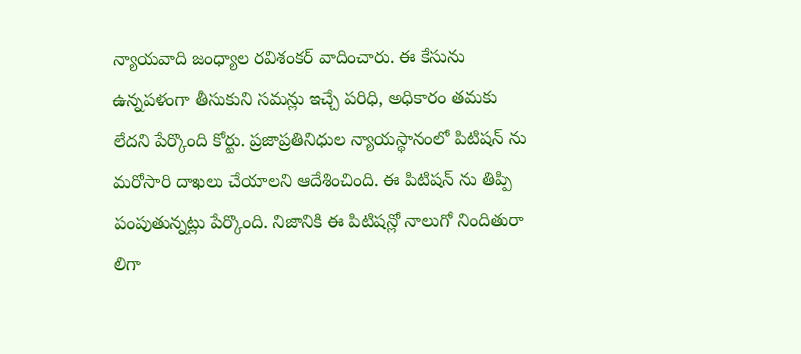న్యాయవాది జంధ్యాల రవిశంకర్ వాదించారు. ఈ కేసును ఉన్న‌ప‌ళంగా తీసుకుని స‌మ‌న్లు ఇచ్చే ప‌రిధి, అధికారం త‌మ‌కు లేద‌ని పేర్కొంది కోర్టు. ప్రజాప్రతినిధుల న్యాయస్థానంలో పిటిషన్ ను మరోసారి దాఖలు చేయాలని ఆదేశించింది. ఈ పిటిషన్ ను తిప్పి పంపుతున్న‌ట్లు పేర్కొంది. నిజానికి ఈ పిటిషన్లో నాలుగో నిందితురా లిగా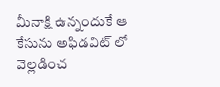మీనాక్షి ఉన్నందుకే ఆ కేసును అఫిడవిట్ లో వెల్ల‌డించ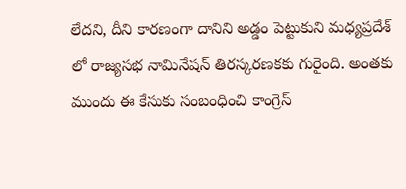లేద‌ని, దీని కార‌ణంగా దానిని అడ్డం పెట్టుకుని మ‌ధ్య‌ప్ర‌దేశ్ లో రాజ్య‌స‌భ నామినేష‌న్ తిర‌స్క‌ర‌ణ‌క‌కు గురైంది. అంత‌కు ముందు ఈ కేసుకు సంబంధించి కాంగ్రెస్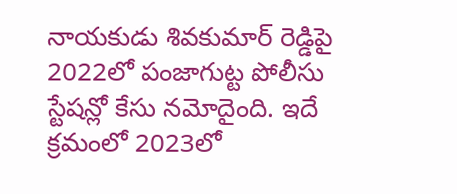నాయ‌కుడు శివకుమార్ రెడ్డిపై 2022లో పంజాగుట్ట పోలీసు స్టేషన్లో కేసు న‌మోదైంది. ఇదే క్ర‌మంలో 2023లో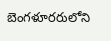బెంగ‌ళూర‌రులోని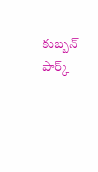కుబ్బ‌న్ పార్క్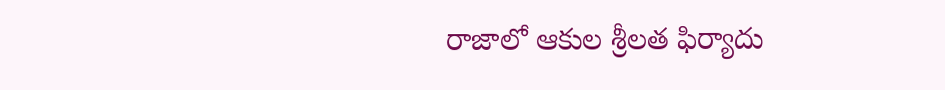రాజాలో ఆకుల శ్రీ‌ల‌త ఫిర్యాదు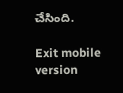చేసింది.

Exit mobile version